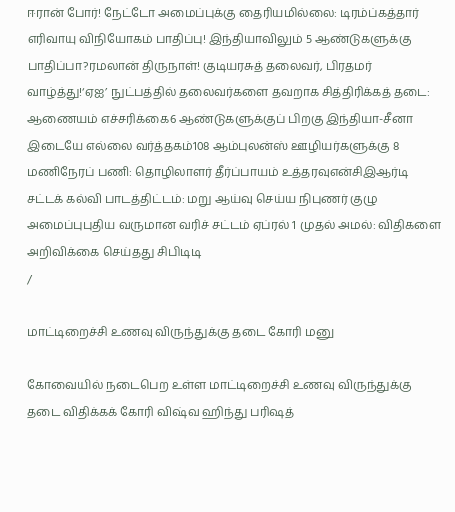ஈரான் போர்! நேட்டோ அமைப்புக்கு தைரியமில்லை: டிரம்ப்கத்தார் எரிவாயு விநியோகம் பாதிப்பு! இந்தியாவிலும் 5 ஆண்டுகளுக்கு பாதிப்பா?ரமலான் திருநாள்! குடியரசுத் தலைவர், பிரதமர் வாழ்த்து!‘ஏஐ’ நுட்பத்தில் தலைவர்களை தவறாக சித்திரிக்கத் தடை: ஆணையம் எச்சரிக்கை6 ஆண்டுகளுக்குப் பிறகு இந்தியா-சீனா இடையே எல்லை வர்த்தகம்108 ஆம்புலன்ஸ் ஊழியர்களுக்கு 8 மணிநேரப் பணி: தொழிலாளர் தீர்ப்பாயம் உத்தரவுஎன்சிஇஆர்டி சட்டக் கல்வி பாடத்திட்டம்: மறு ஆய்வு செய்ய நிபுணர் குழு அமைப்புபுதிய வருமான வரிச் சட்டம் ஏப்ரல் 1 முதல் அமல்: விதிகளை அறிவிக்கை செய்தது சிபிடிடி
/

மாட்டிறைச்சி உணவு விருந்துக்கு தடை கோரி மனு

கோவையில் நடைபெற உள்ள மாட்டிறைச்சி உணவு விருந்துக்கு தடை விதிக்கக் கோரி விஷ்வ ஹிந்து பரிஷத்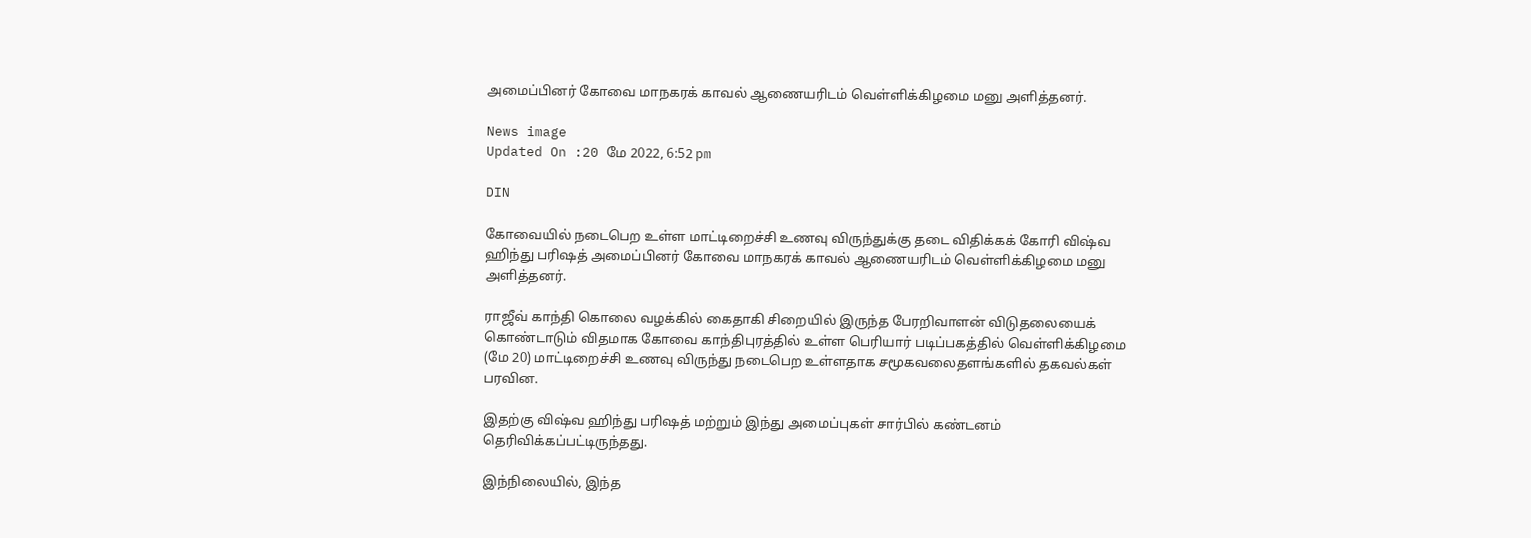அமைப்பினர் கோவை மாநகரக் காவல் ஆணையரிடம் வெள்ளிக்கிழமை மனு அளித்தனர்.

News image
Updated On :20 மே 2022, 6:52 pm

DIN

கோவையில் நடைபெற உள்ள மாட்டிறைச்சி உணவு விருந்துக்கு தடை விதிக்கக் கோரி விஷ்வ ஹிந்து பரிஷத் அமைப்பினர் கோவை மாநகரக் காவல் ஆணையரிடம் வெள்ளிக்கிழமை மனு அளித்தனர்.

ராஜீவ் காந்தி கொலை வழக்கில் கைதாகி சிறையில் இருந்த பேரறிவாளன் விடுதலையைக் கொண்டாடும் விதமாக கோவை காந்திபுரத்தில் உள்ள பெரியார் படிப்பகத்தில் வெள்ளிக்கிழமை (மே 20) மாட்டிறைச்சி உணவு விருந்து நடைபெற உள்ளதாக சமூகவலைதளங்களில் தகவல்கள் பரவின.

இதற்கு விஷ்வ ஹிந்து பரிஷத் மற்றும் இந்து அமைப்புகள் சார்பில் கண்டனம் தெரிவிக்கப்பட்டிருந்தது.

இந்நிலையில், இந்த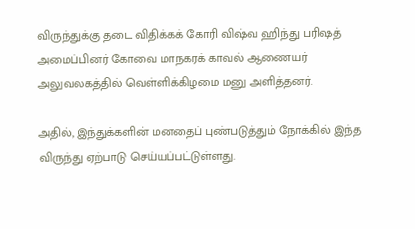விருந்துக்கு தடை விதிக்கக் கோரி விஷ்வ ஹிந்து பரிஷத் அமைப்பினர் கோவை மாநகரக் காவல் ஆணையர் அலுவலகத்தில் வெள்ளிக்கிழமை மனு அளித்தனர்.

அதில், இந்துக்களின் மனதைப் புண்படுத்தும் நோக்கில் இந்த விருந்து ஏற்பாடு செய்யப்பட்டுள்ளது.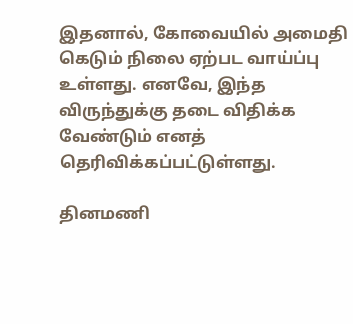இதனால், கோவையில் அமைதி கெடும் நிலை ஏற்பட வாய்ப்பு உள்ளது. எனவே, இந்த விருந்துக்கு தடை விதிக்க வேண்டும் எனத் தெரிவிக்கப்பட்டுள்ளது.

தினமணி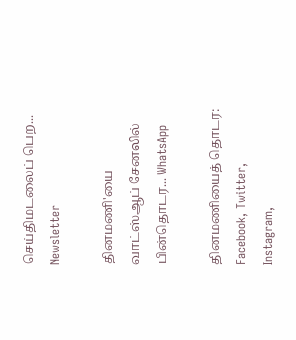செய்திமடலைப் பெற... Newsletter

தினமணி'யை வாட்ஸ்ஆப் சேனலில் பின்தொடர... WhatsApp

தினமணியைத் தொடர: Facebook, Twitter, Instagram,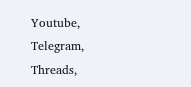Youtube, Telegram, Threads,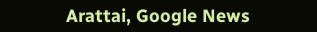Arattai, Google News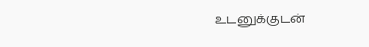உடனுக்குடன்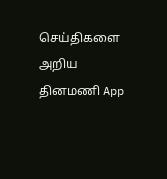செய்திகளை அறிய தினமணி App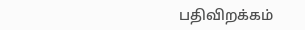பதிவிறக்கம்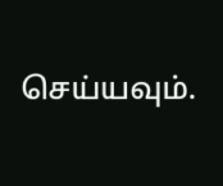செய்யவும்.